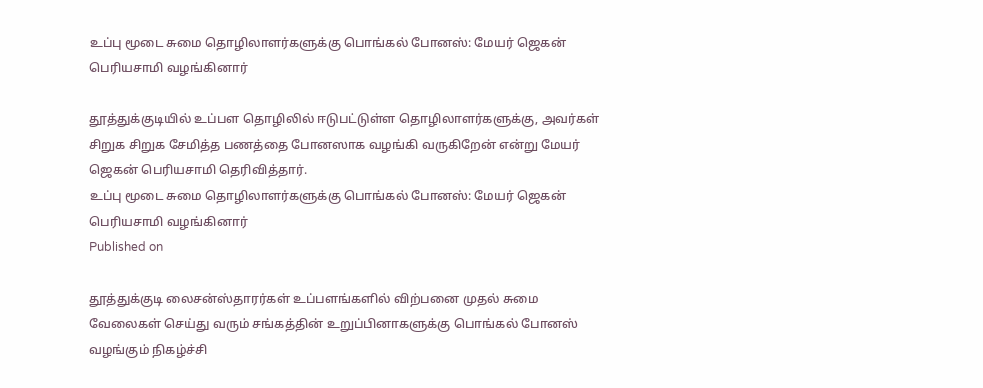உப்பு மூடை சுமை தொழிலாளர்களுக்கு பொங்கல் போனஸ்: மேயர் ஜெகன் பெரியசாமி வழங்கினார்

தூத்துக்குடியில் உப்பள தொழிலில் ஈடுபட்டுள்ள தொழிலாளர்களுக்கு, அவர்கள் சிறுக சிறுக சேமித்த பணத்தை போனஸாக வழங்கி வருகிறேன் என்று மேயர் ஜெகன் பெரியசாமி தெரிவித்தார்.
உப்பு மூடை சுமை தொழிலாளர்களுக்கு பொங்கல் போனஸ்: மேயர் ஜெகன் பெரியசாமி வழங்கினார்
Published on

தூத்துக்குடி லைசன்ஸ்தாரர்கள் உப்பளங்களில் விற்பனை முதல் சுமை வேலைகள் செய்து வரும் சங்கத்தின் உறுப்பினாகளுக்கு பொங்கல் போனஸ் வழங்கும் நிகழ்ச்சி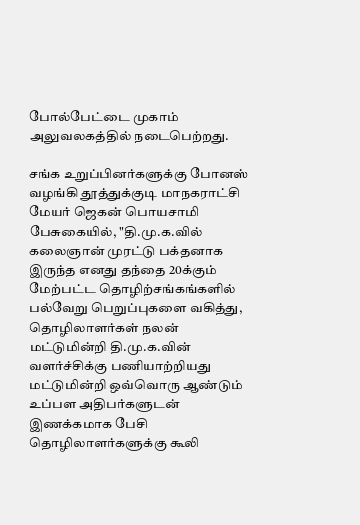போல்பேட்டை முகாம் அலுவலகத்தில் நடைபெற்றது.

சங்க உறுப்பினர்களுக்கு போனஸ் வழங்கி தூத்துக்குடி மாநகராட்சி மேயர் ஜெகன் பொயசாமி பேசுகையில், "தி.மு.க.வில் கலைஞான் முரட்டு பக்தனாக இருந்த எனது தந்தை 20க்கும் மேற்பட்ட தொழிற்சங்கங்களில் பல்வேறு பெறுப்புகளை வகித்து, தொழிலாளர்கள் நலன் மட்டுமின்றி தி.மு.க.வின் வளர்ச்சிக்கு பணியாற்றியது மட்டுமின்றி ஒவ்வொரு ஆண்டும் உப்பள அதிபர்களுடன் இணக்கமாக பேசி தொழிலாளர்களுக்கு கூலி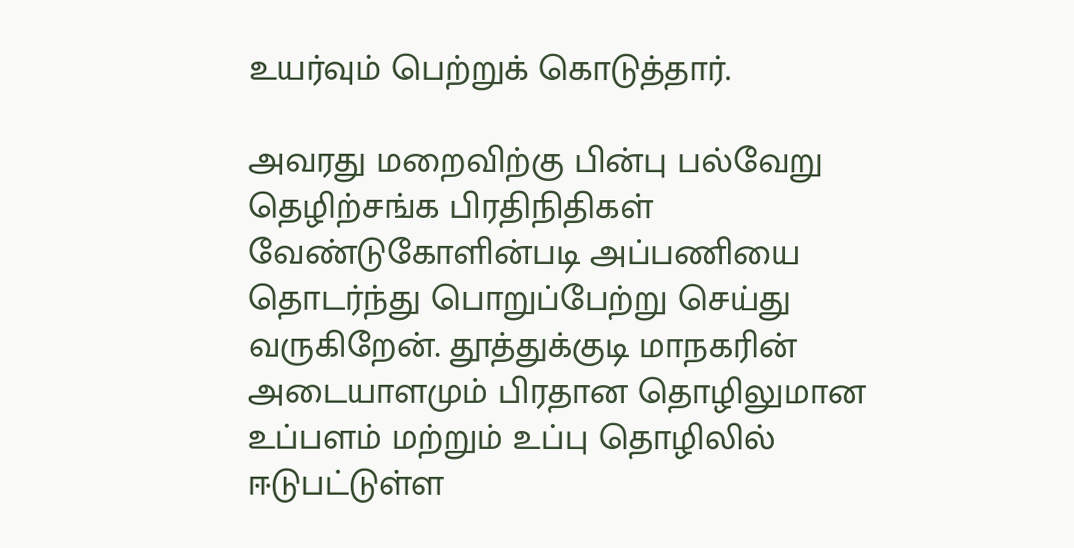உயர்வும் பெற்றுக் கொடுத்தார்.

அவரது மறைவிற்கு பின்பு பல்வேறு தெழிற்சங்க பிரதிநிதிகள் வேண்டுகோளின்படி அப்பணியை தொடர்ந்து பொறுப்பேற்று செய்து வருகிறேன். தூத்துக்குடி மாநகரின் அடையாளமும் பிரதான தொழிலுமான உப்பளம் மற்றும் உப்பு தொழிலில் ஈடுபட்டுள்ள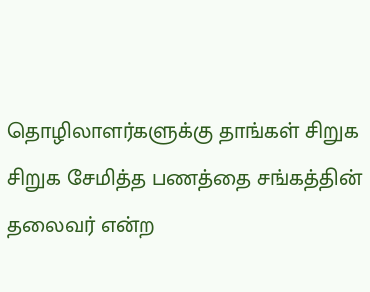தொழிலாளர்களுக்கு தாங்கள் சிறுக சிறுக சேமித்த பணத்தை சங்கத்தின் தலைவர் என்ற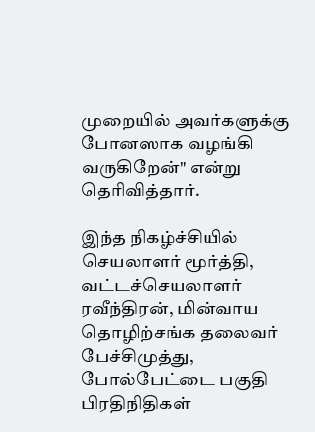முறையில் அவர்களுக்கு போனஸாக வழங்கி வருகிறேன்" என்று தெரிவித்தார்.

இந்த நிகழ்ச்சியில் செயலாளர் மூர்த்தி, வட்டச்செயலாளர் ரவீந்திரன், மின்வாய தொழிற்சங்க தலைவர் பேச்சிமுத்து, போல்பேட்டை பகுதி பிரதிநிதிகள்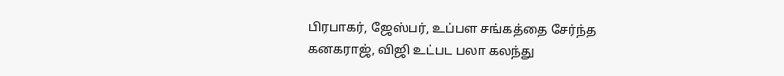பிரபாகர், ஜேஸ்பர், உப்பள சங்கத்தை சேர்ந்த கனகராஜ், விஜி உட்பட பலா கலந்து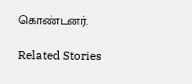கொண்டனர்.

Related Stories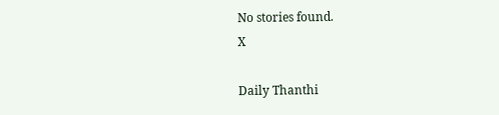No stories found.
X

Daily Thanthi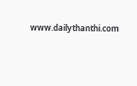www.dailythanthi.com